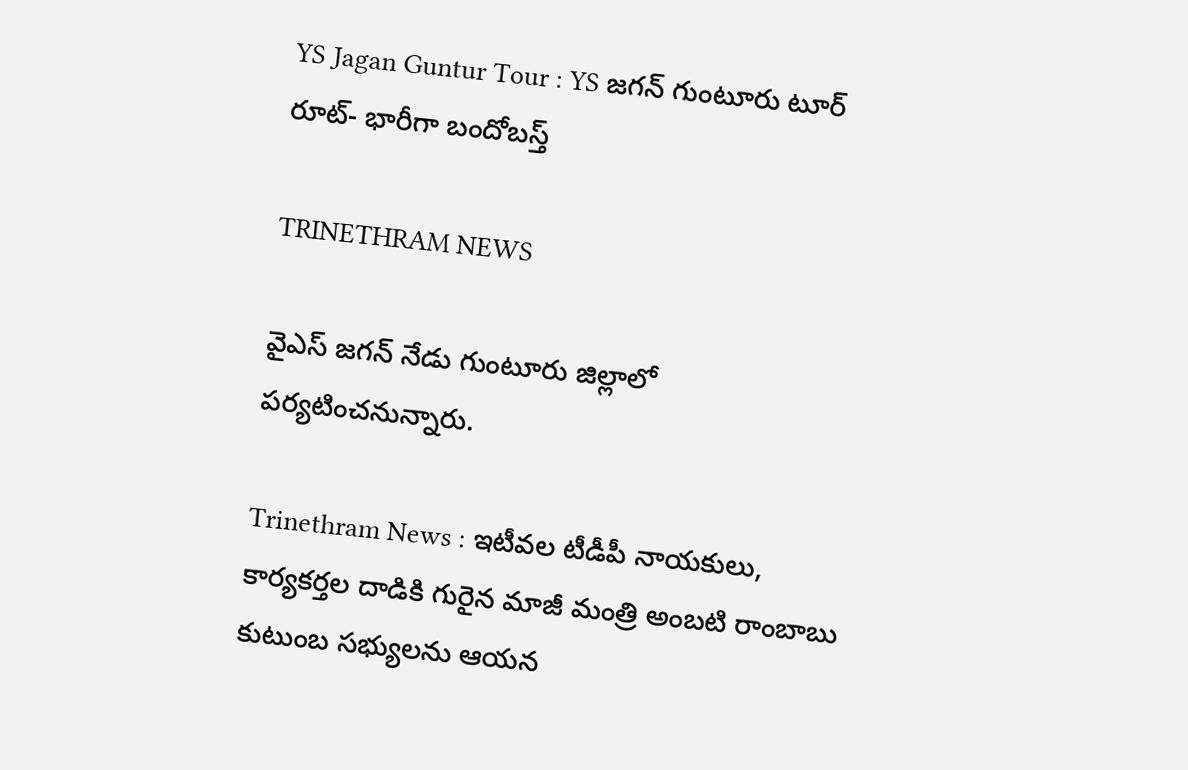YS Jagan Guntur Tour : YS జగన్ గుంటూరు టూర్ రూట్- భారీగా బందోబస్త్

TRINETHRAM NEWS

వైఎస్ జగన్ నేడు గుంటూరు జిల్లాలో పర్యటించనున్నారు.

Trinethram News : ఇటీవల టీడీపీ నాయకులు, కార్యకర్తల దాడికి గురైన మాజీ మంత్రి అంబటి రాంబాబు కుటుంబ సభ్యులను ఆయన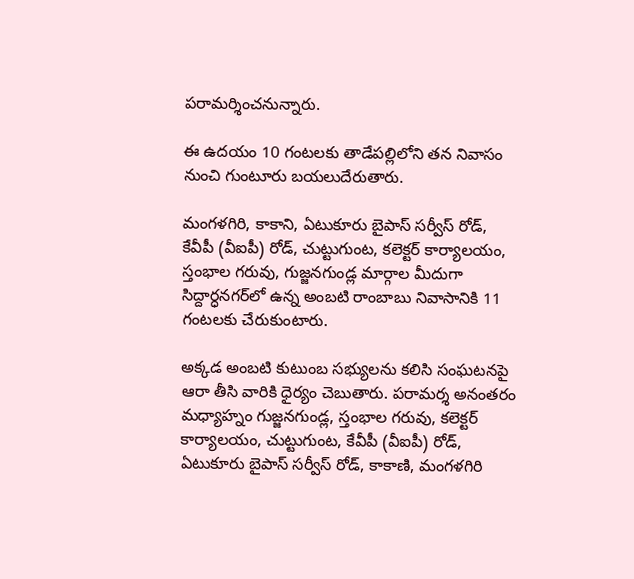పరామర్శించనున్నారు.

ఈ ఉదయం 10 గంటలకు తాడేపల్లిలోని తన నివాసం నుంచి గుంటూరు బయలుదేరుతారు.

మంగళగిరి, కాకాని, ఏటుకూరు బైపాస్ సర్వీస్ రోడ్, కేవీపీ (వీఐపీ) రోడ్, చుట్టుగుంట, కలెక్టర్ కార్యాలయం, స్తంభాల గరువు, గుజ్జనగుండ్ల మార్గాల మీదుగా సిద్దార్ధనగర్‌లో ఉన్న అంబటి రాంబాబు నివాసానికి 11 గంటలకు చేరుకుంటారు.

అక్కడ అంబటి కుటుంబ సభ్యులను కలిసి సంఘటనపై ఆరా తీసి వారికి ధైర్యం చెబుతారు. పరామర్శ అనంతరం మధ్యాహ్నం గుజ్జనగుండ్ల, స్తంభాల గరువు, కలెక్టర్ కార్యాలయం, చుట్టుగుంట, కేవీపీ (వీఐపీ) రోడ్, ఏటుకూరు బైపాస్ సర్వీస్ రోడ్, కాకాణి, మంగళగిరి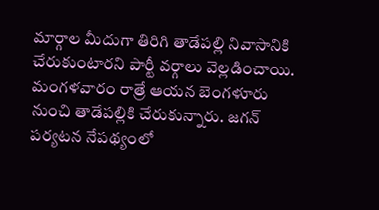మార్గాల మీదుగా తిరిగి తాడేపల్లి నివాసానికి చేరుకుంటారని పార్టీ వర్గాలు వెల్లడించాయి. మంగళవారం రాత్రే ఆయన బెంగళూరు నుంచి తాడేపల్లికి చేరుకున్నారు. జగన్ పర్యటన నేపథ్యంలో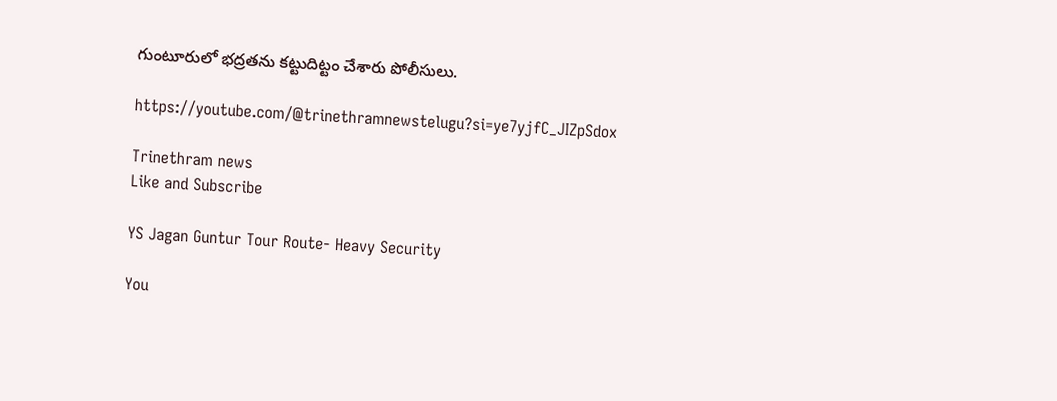గుంటూరులో భద్రతను కట్టుదిట్టం చేశారు పోలీసులు.

https://youtube.com/@trinethramnewstelugu?si=ye7yjfC_JIZpSdox

Trinethram news
Like and Subscribe

YS Jagan Guntur Tour Route- Heavy Security

You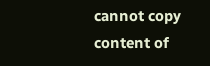cannot copy content of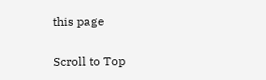this page

Scroll to Top